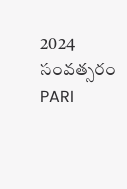2024 సంవత్సరం PARI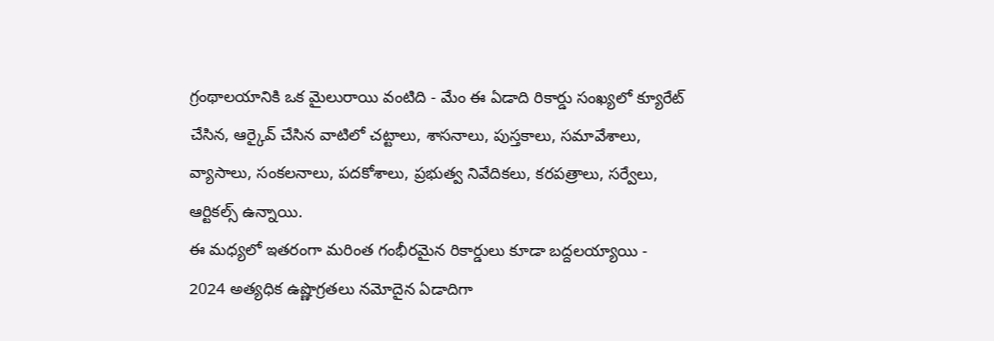గ్రంథాలయానికి ఒక మైలురాయి వంటిది - మేం ఈ ఏడాది రికార్డు సంఖ్యలో క్యూరేట్ చేసిన, ఆర్కైవ్ చేసిన వాటిలో చట్టాలు, శాసనాలు, పుస్తకాలు, సమావేశాలు, వ్యాసాలు, సంకలనాలు, పదకోశాలు, ప్రభుత్వ నివేదికలు, కరపత్రాలు, సర్వేలు, ఆర్టికల్స్ ఉన్నాయి.
ఈ మధ్యలో ఇతరంగా మరింత గంభీరమైన రికార్డులు కూడా బద్దలయ్యాయి - 2024 అత్యధిక ఉష్ణొగ్రతలు నమోదైన ఏడాదిగా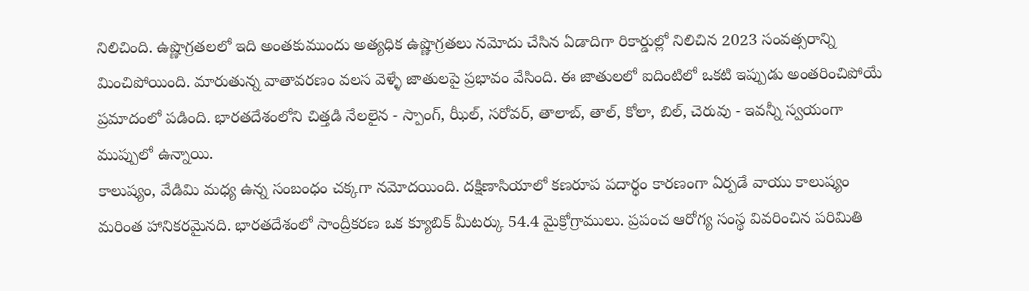నిలిచింది. ఉష్ణొగ్రతలలో ఇది అంతకుముందు అత్యధిక ఉష్ణొగ్రతలు నమోదు చేసిన ఏడాదిగా రికార్డుల్లో నిలిచిన 2023 సంవత్సరాన్ని మించిపోయింది. మారుతున్న వాతావరణం వలస వెళ్ళే జాతులపై ప్రభావం వేసింది. ఈ జాతులలో ఐదింటిలో ఒకటి ఇప్పుడు అంతరించిపోయే ప్రమాదంలో పడింది. భారతదేశంలోని చిత్తడి నేలలైన - స్పాంగ్, ఝీల్, సరోవర్, తాలాబ్, తాల్, కోలా, బిల్, చెరువు - ఇవన్నీ స్వయంగా ముప్పులో ఉన్నాయి.
కాలుష్యం, వేడిమి మధ్య ఉన్న సంబంధం చక్కగా నమోదయింది. దక్షిణాసియాలో కణరూప పదార్థం కారణంగా ఏర్పడే వాయు కాలుష్యం మరింత హానికరమైనది. భారతదేశంలో సాంద్రీకరణ ఒక క్యూబిక్ మీటర్కు 54.4 మైక్రోగ్రాములు. ప్రపంచ ఆరోగ్య సంస్థ వివరించిన పరిమితి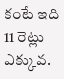కంటే ఇది 11 రెట్లు ఎక్కువ.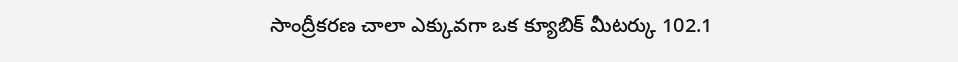సాంద్రీకరణ చాలా ఎక్కువగా ఒక క్యూబిక్ మీటర్కు 102.1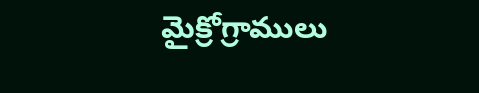మైక్రోగ్రాములు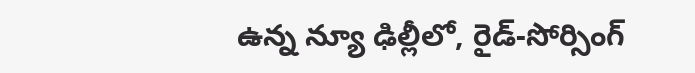ఉన్న న్యూ ఢిల్లీలో, రైడ్-సోర్సింగ్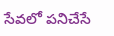సేవలో పనిచేసే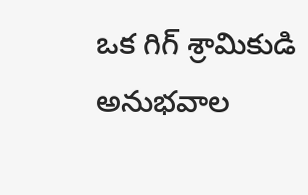ఒక గిగ్ శ్రామికుడి అనుభవాల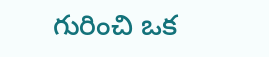గురించి ఒక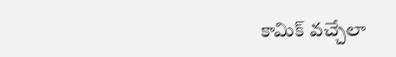కామిక్ వచ్చేలా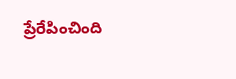ప్రేరేపించింది